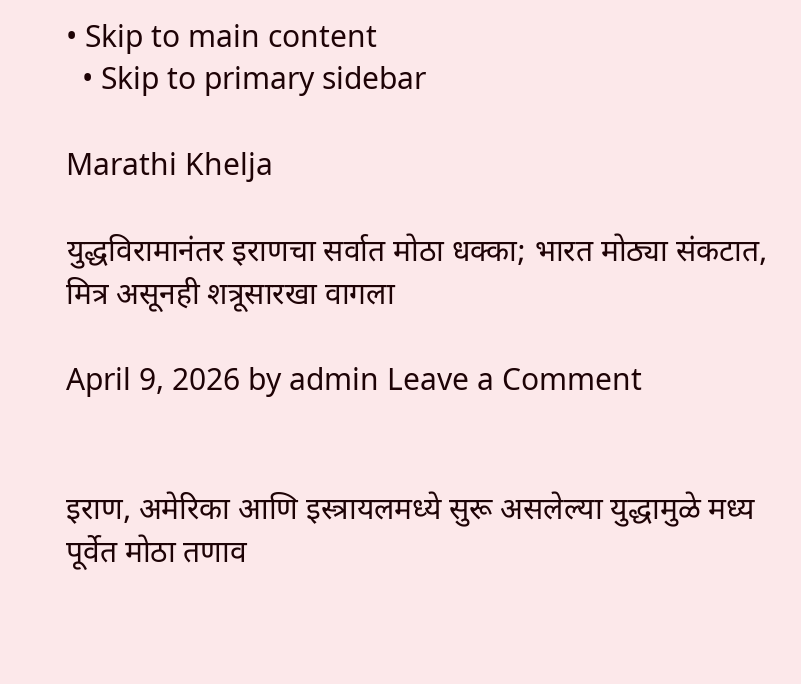• Skip to main content
  • Skip to primary sidebar

Marathi Khelja

युद्धविरामानंतर इराणचा सर्वात मोठा धक्का; भारत मोठ्या संकटात, मित्र असूनही शत्रूसारखा वागला

April 9, 2026 by admin Leave a Comment


इराण, अमेरिका आणि इस्त्रायलमध्ये सुरू असलेल्या युद्धामुळे मध्य पूर्वेत मोठा तणाव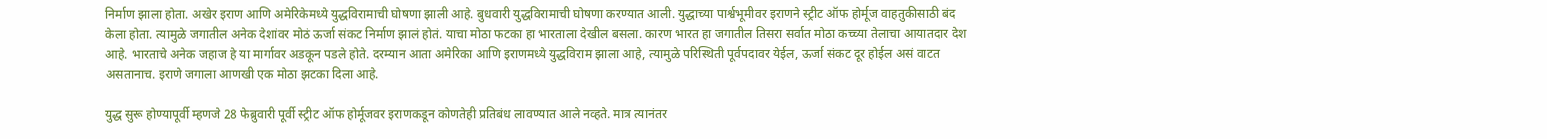निर्माण झाला होता. अखेर इराण आणि अमेरिकेमध्ये युद्धविरामाची घोषणा झाली आहे. बुधवारी युद्धविरामाची घोषणा करण्यात आली. युद्धाच्या पार्श्वभूमीवर इराणने स्ट्रीट ऑफ होर्मूज वाहतुकीसाठी बंद केला होता. त्यामुळे जगातील अनेक देशांवर मोठं ऊर्जा संकट निर्माण झालं होतं. याचा मोठा फटका हा भारताला देखील बसला. कारण भारत हा जगातील तिसरा सर्वात मोठा कच्च्या तेलाचा आयातदार देश आहे. भारताचे अनेक जहाज हे या मार्गावर अडकून पडले होते. दरम्यान आता अमेरिका आणि इराणमध्ये युद्धविराम झाला आहे, त्यामुळे परिस्थिती पूर्वपदावर येईल, ऊर्जा संकट दूर होईल असं वाटत असतानाच. इराणे जगाला आणखी एक मोठा झटका दिला आहे.

युद्ध सुरू होण्यापूर्वी म्हणजे 28 फेब्रुवारी पूर्वी स्ट्रीट ऑफ होर्मूजवर इराणकडून कोणतेही प्रतिबंध लावण्यात आले नव्हते. मात्र त्यानंतर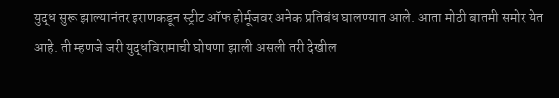युद्ध सुरू झाल्यानंतर इराणकडून स्ट्रीट ऑफ होर्मूजवर अनेक प्रतिबंध घालण्यात आले. आता मोठी बातमी समोर येत आहे. ती म्हणजे जरी युद्धविरामाची घोषणा झाली असली तरी देखील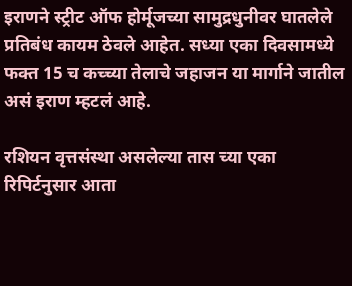इराणने स्ट्रीट ऑफ होर्मूजच्या सामुद्रधुनीवर घातलेले प्रतिबंध कायम ठेवले आहेत. सध्या एका दिवसामध्ये फक्त 15 च कच्च्या तेलाचे जहाजन या मार्गाने जातील असं इराण म्हटलं आहे.

रशियन वृत्तसंस्था असलेल्या तास च्या एका रिपिर्टनुसार आता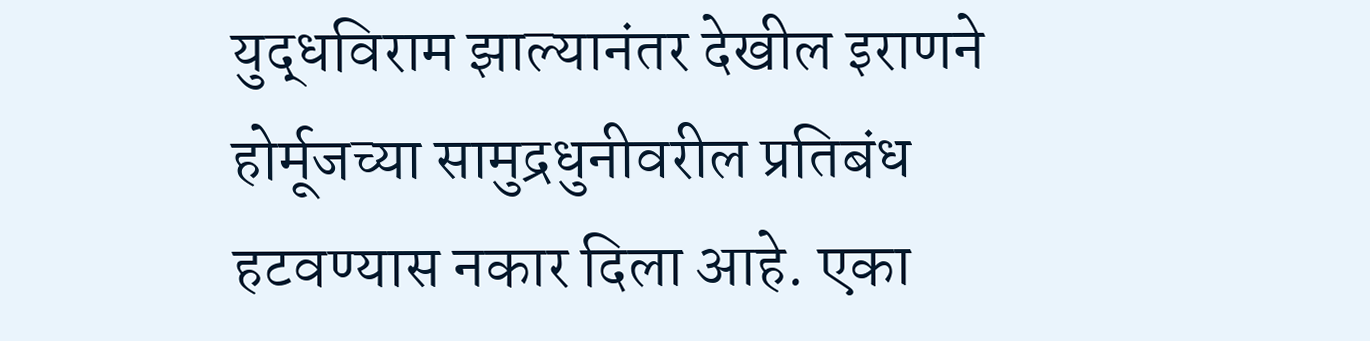युद्धविराम झाल्यानंतर देखील इराणने होर्मूजच्या सामुद्रधुनीवरील प्रतिबंध हटवण्यास नकार दिला आहे. एका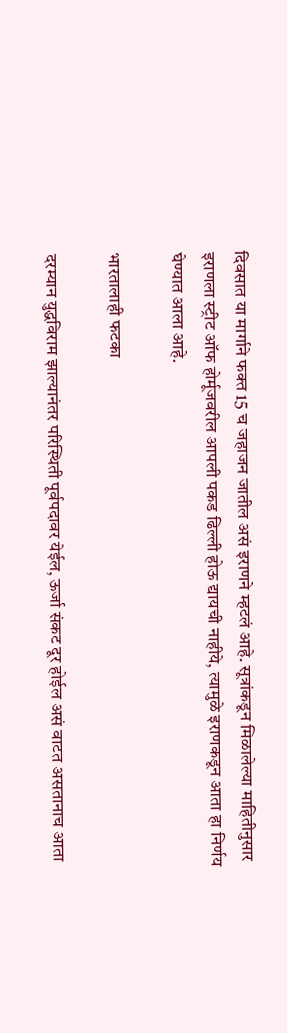दिवसात या मार्गाने फक्त 15 च जहाजन जातील असं इराणने म्हटलं आहे. सूत्रांकडून मिळालेल्या माहितीनुसार इराणला स्ट्रीट ऑफ होर्मूजवरील आपली पकड ढिल्ली होऊ द्यायची नाहीये, त्यामुळे इराणकडून आता हा निर्णय घेण्यात आला आहे.

भारतालाही फटका

दरम्यान युद्धविराम झाल्यानंतर परिस्थिती पूर्वपदावर येईल, ऊर्जा संकट दूर होईल असं वाटत असतानाच आता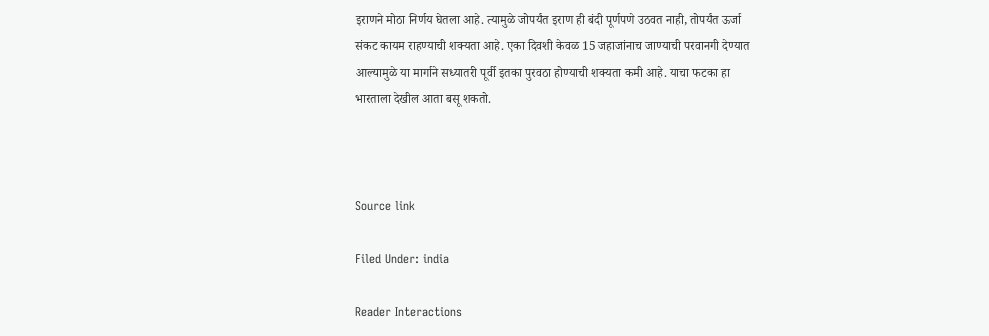इराणने मोठा निर्णय घेतला आहे. त्यामुळे जोपर्यंत इराण ही बंदी पूर्णपणे उठवत नाही, तोपर्यंत ऊर्जा संकट कायम राहण्याची शक्यता आहे. एका दिवशी केवळ 15 जहाजांनाच जाण्याची परवानगी देण्यात आल्यामुळे या मार्गाने सध्यातरी पूर्वी इतका पुरवठा होण्याची शक्यता कमी आहे. याचा फटका हा भारताला देखील आता बसू शकतो.



Source link

Filed Under: india

Reader Interactions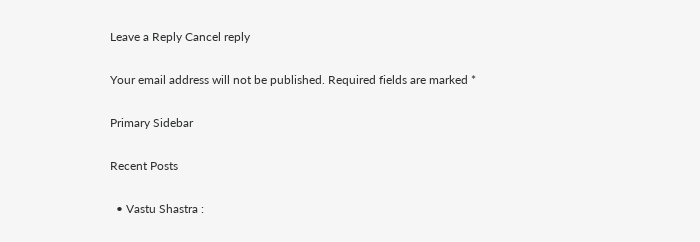Leave a Reply Cancel reply

Your email address will not be published. Required fields are marked *

Primary Sidebar

Recent Posts

  • Vastu Shastra :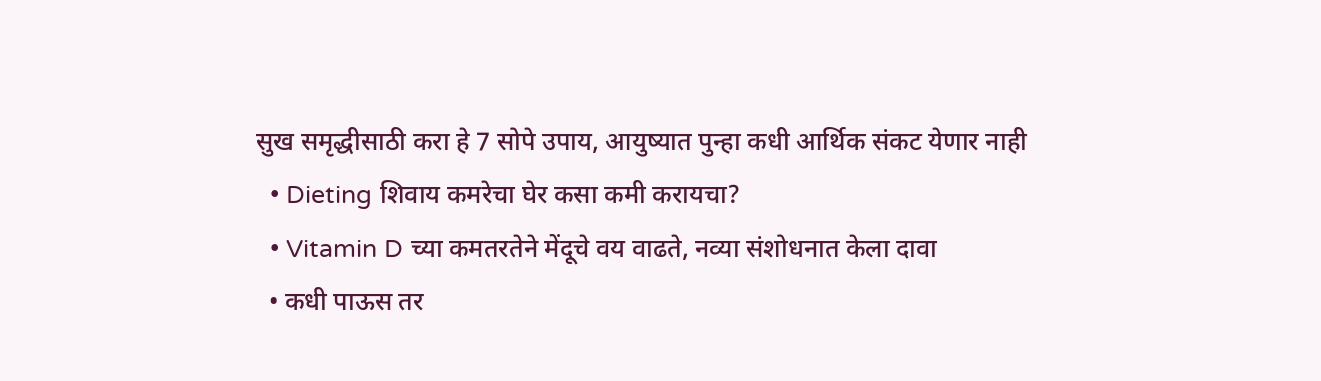सुख समृद्धीसाठी करा हे 7 सोपे उपाय, आयुष्यात पुन्हा कधी आर्थिक संकट येणार नाही
  • Dieting शिवाय कमरेचा घेर कसा कमी करायचा?
  • Vitamin D च्या कमतरतेने मेंदूचे वय वाढते, नव्या संशोधनात केला दावा
  • कधी पाऊस तर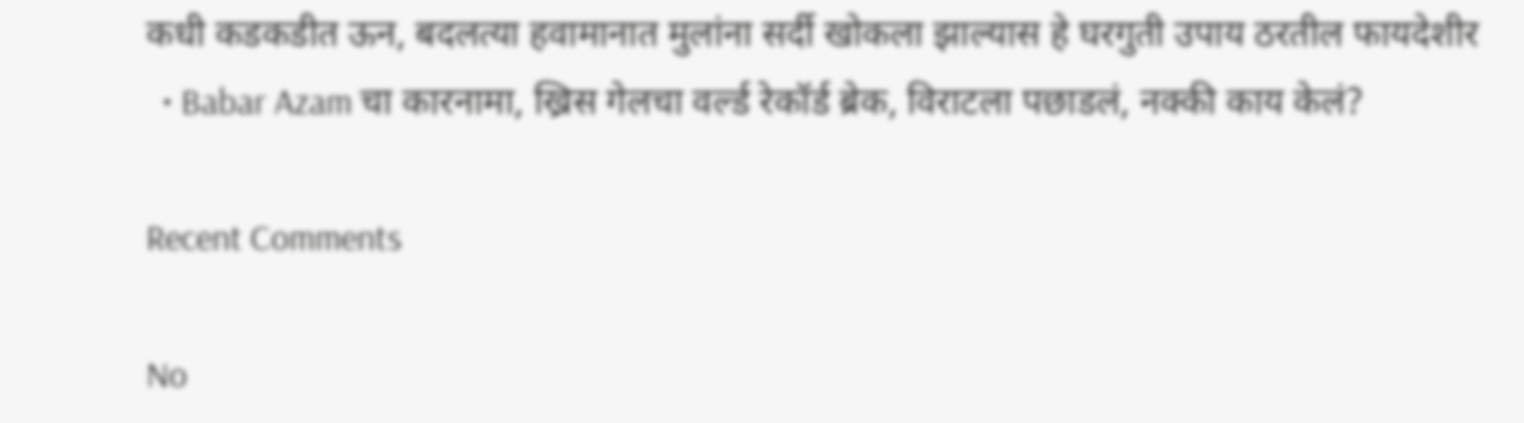कधी कडकडीत ऊन, बदलत्या हवामानात मुलांना सर्दी खोकला झाल्यास हे घरगुती उपाय ठरतील फायदेशीर
  • Babar Azam चा कारनामा, ख्रिस गेलचा वर्ल्ड रेकॉर्ड ब्रेक, विराटला पछाडलं, नक्की काय केलं?

Recent Comments

No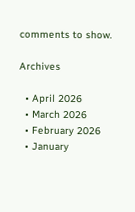comments to show.

Archives

  • April 2026
  • March 2026
  • February 2026
  • January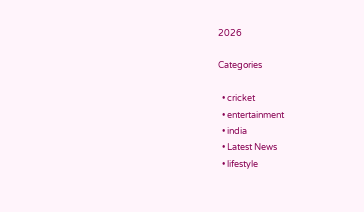2026

Categories

  • cricket
  • entertainment
  • india
  • Latest News
  • lifestyle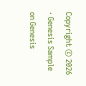Copyright © 2026 · Genesis Sample on Genesis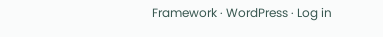Framework · WordPress · Log in